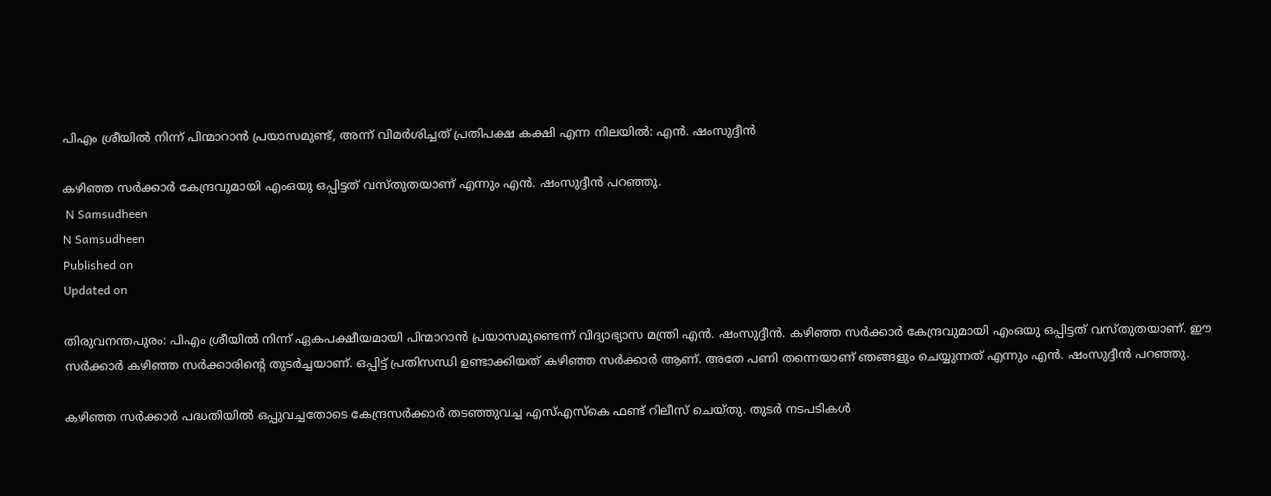പിഎം ശ്രീയിൽ നിന്ന് പിന്മാറാൻ പ്രയാസമുണ്ട്, അന്ന് വിമര്‍ശിച്ചത് പ്രതിപക്ഷ കക്ഷി എന്ന നിലയിൽ: എന്‍. ഷംസുദ്ദീന്‍

കഴിഞ്ഞ സർക്കാർ കേന്ദ്രവുമായി എംഒയു ഒപ്പിട്ടത് വസ്തുതയാണ് എന്നും എന്‍. ഷംസുദ്ദീന്‍ പറഞ്ഞു.
 N Samsudheen
N Samsudheen
Published on
Updated on

തിരുവനന്തപുരം: പിഎം ശ്രീയിൽ നിന്ന് ഏകപക്ഷീയമായി പിന്മാറാൻ പ്രയാസമുണ്ടെന്ന് വിദ്യാഭ്യാസ മന്ത്രി എൻ. ഷംസുദ്ദീൻ. കഴിഞ്ഞ സർക്കാർ കേന്ദ്രവുമായി എംഒയു ഒപ്പിട്ടത് വസ്തുതയാണ്. ഈ സർക്കാർ കഴിഞ്ഞ സർക്കാരിൻ്റെ തുടർച്ചയാണ്. ഒപ്പിട്ട് പ്രതിസന്ധി ഉണ്ടാക്കിയത് കഴിഞ്ഞ സർക്കാർ ആണ്. അതേ പണി തന്നെയാണ് ഞങ്ങളും ചെയ്യുന്നത് എന്നും എൻ. ഷംസുദ്ദീൻ പറഞ്ഞു.

കഴിഞ്ഞ സർക്കാർ പദ്ധതിയിൽ ഒപ്പുവച്ചതോടെ കേന്ദ്രസർക്കാർ തടഞ്ഞുവച്ച എസ്എസ്കെ ഫണ്ട് റിലീസ് ചെയ്തു. തുടർ നടപടികൾ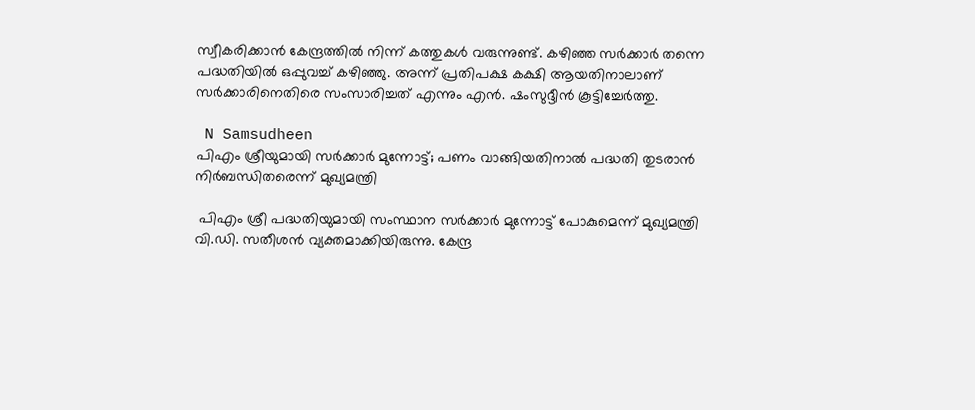സ്വീകരിക്കാൻ കേന്ദ്രത്തിൽ നിന്ന് കത്തുകൾ വരുന്നുണ്ട്. കഴിഞ്ഞ സർക്കാർ തന്നെ പദ്ധതിയിൽ ഒപ്പുവച്ച് കഴിഞ്ഞു. അന്ന് പ്രതിപക്ഷ കക്ഷി ആയതിനാലാണ് സർക്കാരിനെതിരെ സംസാരിച്ചത് എന്നും എൻ. ഷംസുദ്ദീൻ കൂട്ടിച്ചേർത്തു.

 N Samsudheen
പിഎം ശ്രീയുമായി സർക്കാർ മുന്നോട്ട്; പണം വാങ്ങിയതിനാൽ പദ്ധതി തുടരാൻ നിർബന്ധിതരെന്ന് മുഖ്യമന്ത്രി

 പിഎം ശ്രീ പദ്ധതിയുമായി സംസ്ഥാന സർക്കാർ മുന്നോട്ട് പോകുമെന്ന് മുഖ്യമന്ത്രി വി.ഡി. സതീശൻ വ്യക്തമാക്കിയിരുന്നു. കേന്ദ്ര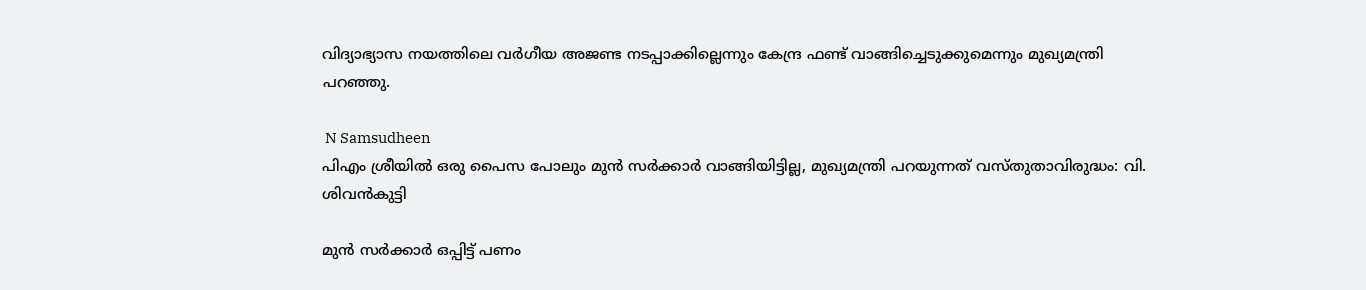വിദ്യാഭ്യാസ നയത്തിലെ വർഗീയ അജണ്ട നടപ്പാക്കില്ലെന്നും കേന്ദ്ര ഫണ്ട് വാങ്ങിച്ചെടുക്കുമെന്നും മുഖ്യമന്ത്രി പറഞ്ഞു.

 N Samsudheen
പിഎം ശ്രീയിൽ ഒരു പൈസ പോലും മുൻ സർക്കാർ വാങ്ങിയിട്ടില്ല, മുഖ്യമന്ത്രി പറയുന്നത് വസ്തുതാവിരുദ്ധം: വി. ശിവൻകുട്ടി

മുൻ സർക്കാർ ഒപ്പിട്ട് പണം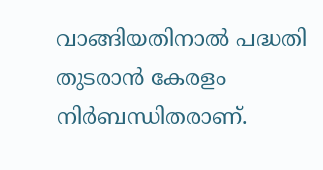വാങ്ങിയതിനാൽ പദ്ധതി തുടരാൻ കേരളം നിർബന്ധിതരാണ്.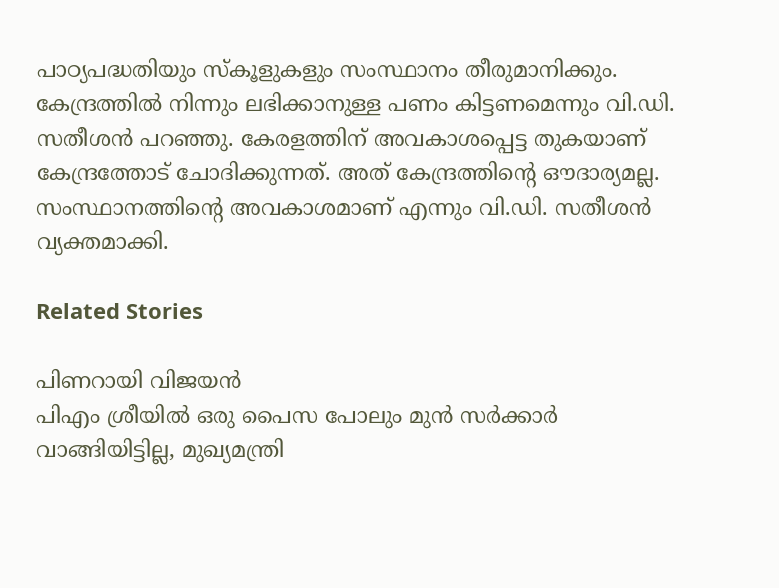പാഠ്യപദ്ധതിയും സ്കൂളുകളും സംസ്ഥാനം തീരുമാനിക്കും. കേന്ദ്രത്തിൽ നിന്നും ലഭിക്കാനുള്ള പണം കിട്ടണമെന്നും വി.ഡി. സതീശൻ പറഞ്ഞു. കേരളത്തിന് അവകാശപ്പെട്ട തുകയാണ് കേന്ദ്രത്തോട് ചോദിക്കുന്നത്. അത് കേന്ദ്രത്തിൻ്റെ ഔദാര്യമല്ല. സംസ്ഥാനത്തിൻ്റെ അവകാശമാണ് എന്നും വി.ഡി. സതീശൻ വ്യക്തമാക്കി.

Related Stories

പിണറായി വിജയൻ
പിഎം ശ്രീയിൽ ഒരു പൈസ പോലും മുൻ സർക്കാർ വാങ്ങിയിട്ടില്ല, മുഖ്യമന്ത്രി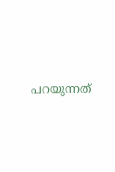പറയുന്നത്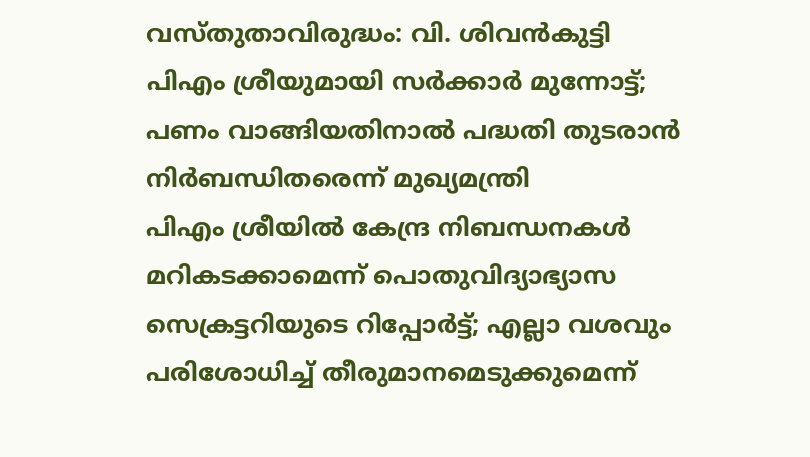വസ്തുതാവിരുദ്ധം: വി. ശിവൻകുട്ടി
പിഎം ശ്രീയുമായി സർക്കാർ മുന്നോട്ട്; പണം വാങ്ങിയതിനാൽ പദ്ധതി തുടരാൻ  നിർബന്ധിതരെന്ന് മുഖ്യമന്ത്രി
പിഎം ശ്രീയിൽ കേന്ദ്ര നിബന്ധനകൾ മറികടക്കാമെന്ന് പൊതുവിദ്യാഭ്യാസ സെക്രട്ടറിയുടെ റിപ്പോർട്ട്; എല്ലാ വശവും പരിശോധിച്ച് തീരുമാനമെടുക്കുമെന്ന്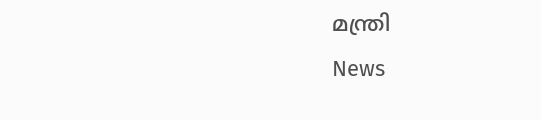മന്ത്രി
News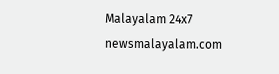Malayalam 24x7
newsmalayalam.com